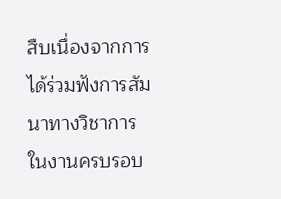สืบเนื่องจากการได้ร่วมฟังการสัมนาทางวิชาการ ในงานครบรอบ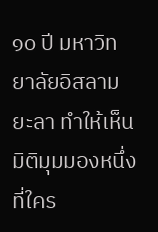๑๐ ปี มหาวิทยาลัยอิสลามยะลา ทำให้เห็นมิติมุมมองหนึ่งที่ใคร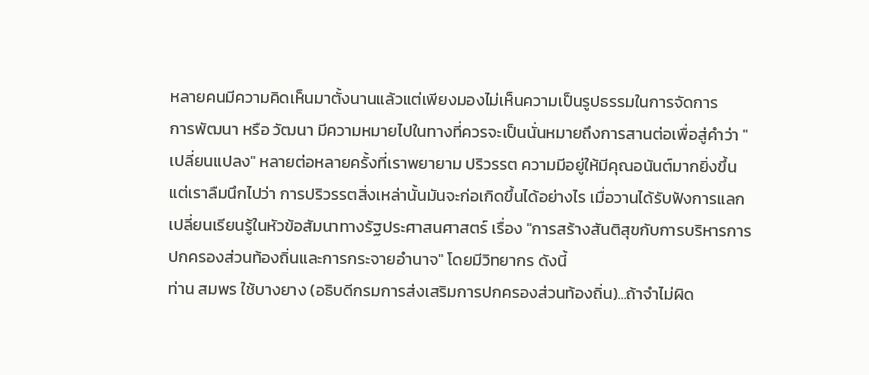หลายคนมีความคิดเห็นมาตั้งนานแล้วแต่เพียงมองไม่เห็นความเป็นรูปธรรมในการจัดการ
การพัฒนา หรือ วัฒนา มีความหมายไปในทางที่ควรจะเป็นนั่นหมายถึงการสานต่อเพื่อสู่คำว่า "เปลี่ยนแปลง" หลายต่อหลายครั้งที่เราพยายาม ปริวรรต ความมีอยู่ให้มีคุณอนันต์มากยิ่งขึ้น แต่เราลืมนึกไปว่า การปริวรรตสิ่งเหล่านั้นมันจะก่อเกิดขึ้นได้อย่างไร เมื่อวานได้รับฟังการแลกเปลี่ยนเรียนรู้ในหัวข้อสัมนาทางรัฐประศาสนศาสตร์ เรื่อง "การสร้างสันติสุขกับการบริหารการปกครองส่วนท้องถิ่นและการกระจายอำนาจ" โดยมีวิทยากร ดังนี้
ท่าน สมพร ใช้บางยาง (อธิบดีกรมการส่งเสริมการปกครองส่วนท้องถิ่น)...ถ้าจำไม่ผิด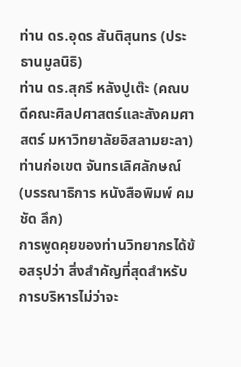ท่าน ดร.อุดร สันติสุนทร (ประธานมูลนิธิ)
ท่าน ดร.สุกรี หลังปูเต๊ะ (คณบดีคณะศิลปศาสตร์และสังคมศาสตร์ มหาวิทยาลัยอิสลามยะลา)
ท่านก่อเขต จันทรเลิศลักษณ์ (บรรณาธิการ หนังสือพิมพ์ คม ชัด ลึก)
การพูดคุยของท่านวิทยากรได้ข้อสรุปว่า สิ่งสำคัญที่สุดสำหรับการบริหารไม่ว่าจะ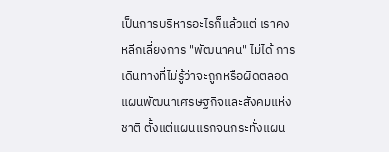เป็นการบริหารอะไรก็แล้วแต่ เราคงหลีกเลี่ยงการ "พัฒนาคน" ไม่ได้ การเดินทางที่ไม่รู้ว่าจะถูกหรือผิดตลอดแผนพัฒนาเศรษฐกิจและสังคมแห่งชาติ ตั้งแต่แผนแรกจนกระทั่งแผน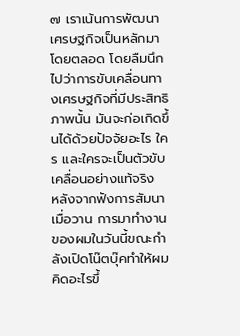๗ เราเน้นการพัฒนาเศรษฐกิจเป็นหลักมาโดยตลอด โดยลืมนึกไปว่าการขับเคลื่อนทางเศรษฐกิจที่มีประสิทธิภาพนั้น มันจะก่อเกิดขึ้นได้ด้วยปัจจัยอะไร ใคร และใครจะเป็นตัวขับเคลื่อนอย่างแท้จริง
หลังจากฟังการสัมนาเมื่อวาน การมาทำงานของผมในวันนี้ขณะกำลังเปิดโน๊ตบุ๊คทำให้ผมคิดอะไรขึ้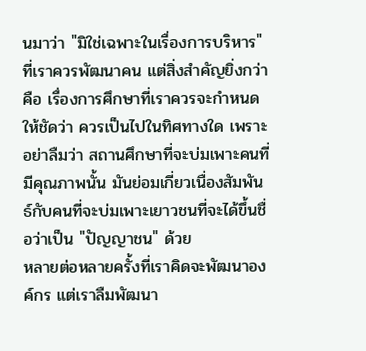นมาว่า "มิใช่เฉพาะในเรื่องการบริหาร" ที่เราควรพัฒนาคน แต่สิ่งสำคัญยิ่งกว่าคือ เรื่องการศึกษาที่เราควรจะกำหนดให้ชัดว่า ควรเป็นไปในทิศทางใด เพราะอย่าลืมว่า สถานศึกษาที่จะบ่มเพาะคนที่มีคุณภาพนั้น มันย่อมเกี่ยวเนื่องสัมพันธ์กับคนที่จะบ่มเพาะเยาวชนที่จะได้ขึ้นชื่อว่าเป็น "ปัญญาชน" ด้วย
หลายต่อหลายครั้งที่เราคิดจะพัฒนาองค์กร แต่เราลืมพัฒนา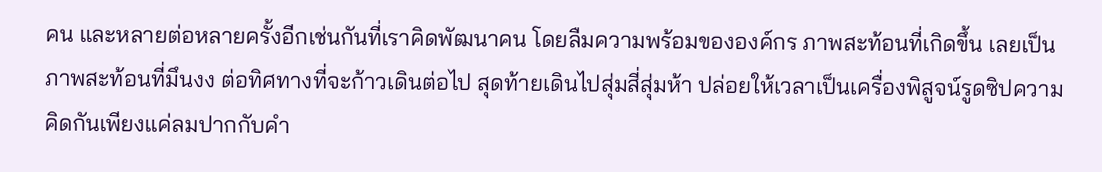คน และหลายต่อหลายครั้งอีกเช่นกันที่เราคิดพัฒนาคน โดยลืมความพร้อมขององค์กร ภาพสะท้อนที่เกิดขึ้น เลยเป็นภาพสะท้อนที่มึนงง ต่อทิศทางที่จะก้าวเดินต่อไป สุดท้ายเดินไปสุ่มสี่สุ่มห้า ปล่อยให้เวลาเป็นเครื่องพิสูจน์รูดซิปความคิดกันเพียงแค่ลมปากกับคำ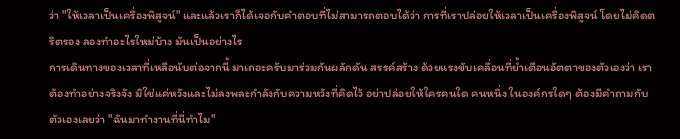ว่า "ให้เวลาเป็นเครื่องพิสูจน์" และแล้วเราก็ได้เจอกับคำตอบที่ไม่สามารถตอบได้ว่า การที่เราปล่อยให้เวลาเป็นเครื่องพิสูจน์ โดยไม่คิดตริตรอง ลองทำอะไรใหม่บ้าง มันเป็นอย่างไร
การเดินทางของเวลาที่เหลือนับต่อจากนี้ มาเถอะครับมาร่วมกันผลักดัน สรรค์สร้าง ด้วยแรงขับเคลื่อนที่ย้ำเตือนอัตตาของตัวเองว่า เราต้องทำอย่างจริงจัง มิใช่แค่หวังและไม่ลงพละกำลังกับความหวังที่คิดไว้ อย่าปล่อยให้ใครคนใด คนหนึ่ง ในองค์กรใดๆ ต้องมีคำถามกับตัวเองเลยว่า "ฉันมาทำงานที่นี่ทำไม"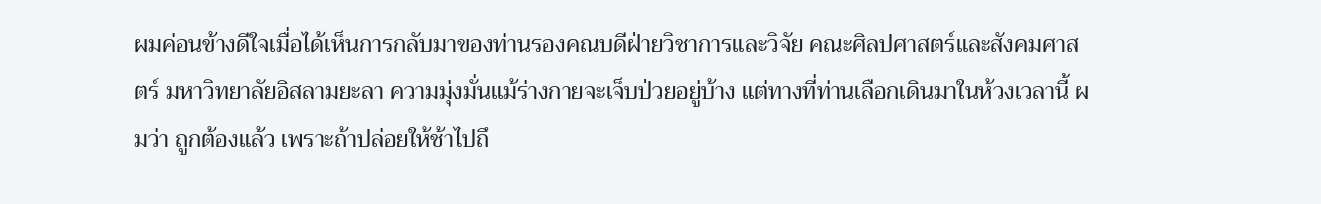ผมค่อนข้างดีใจเมื่อได้เห็นการกลับมาของท่านรองคณบดีฝ่ายวิชาการและวิจัย คณะศิลปศาสตร์และสังคมศาสตร์ มหาวิทยาลัยอิสลามยะลา ความมุ่งมั่นแม้ร่างกายจะเจ็บป่วยอยู่บ้าง แต่ทางที่ท่านเลือกเดินมาในห้วงเวลานี้ ผมว่า ถูกต้องแล้ว เพราะถ้าปล่อยให้ช้าไปถึ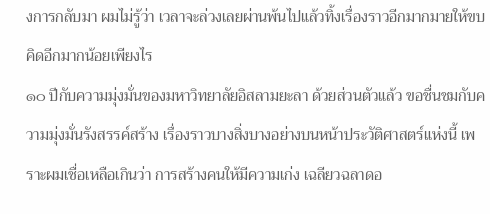งการกลับมา ผมไม่รู้ว่า เวลาจะล่วงเลยผ่านพ้นไปแล้วทิ้งเรื่องราวอีกมากมายให้ขบคิดอีกมากน้อยเพียงไร
๑๐ ปีกับความมุ่งมั่นของมหาวิทยาลัยอิสลามยะลา ด้วยส่วนตัวแล้ว ขอชื่นชมกับความมุ่งมั่นรังสรรค์สร้าง เรื่องราวบางสิ่งบางอย่างบนหน้าประวัติศาสตร์แห่งนี้ เพราะผมเชื่อเหลือเกินว่า การสร้างคนให้มีความเก่ง เฉลียวฉลาดอ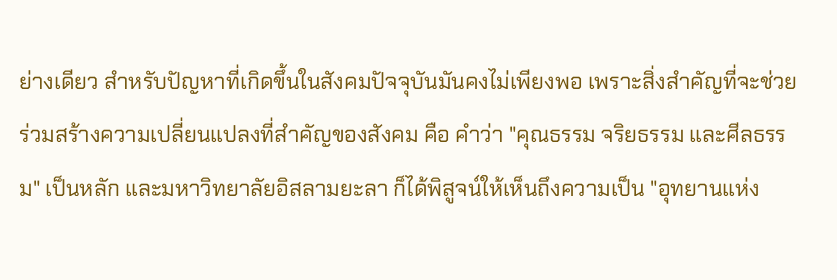ย่างเดียว สำหรับปัญหาที่เกิดขึ้นในสังคมปัจจุบันมันคงไม่เพียงพอ เพราะสิ่งสำคัญที่จะช่วยร่วมสร้างความเปลี่ยนแปลงที่สำคัญของสังคม คือ คำว่า "คุณธรรม จริยธรรม และศีลธรรม" เป็นหลัก และมหาวิทยาลัยอิสลามยะลา ก็ได้พิสูจน์ให้เห็นถึงความเป็น "อุทยานแห่ง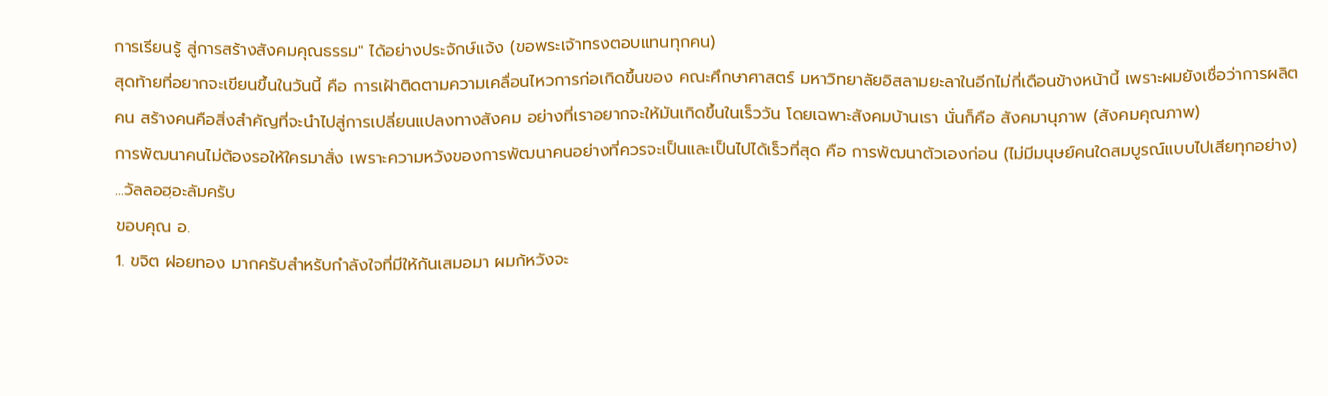การเรียนรู้ สู่การสร้างสังคมคุณธรรม" ได้อย่างประจักษ์แจ้ง (ขอพระเจ้าทรงตอบแทนทุกคน)
สุดท้ายที่อยากจะเขียนขึ้นในวันนี้ คือ การเฝ้าติดตามความเคลื่อนไหวการก่อเกิดขึ้นของ คณะศึกษาศาสตร์ มหาวิทยาลัยอิสลามยะลาในอีกไม่กี่เดือนข้างหน้านี้ เพราะผมยังเชื่อว่าการผลิตคน สร้างคนคือสิ่งสำคัญที่จะนำไปสู่การเปลี่ยนแปลงทางสังคม อย่างที่เราอยากจะให้มันเกิดขึ้นในเร็ววัน โดยเฉพาะสังคมบ้านเรา นั่นก็คือ สังคมานุภาพ (สังคมคุณภาพ)
การพัฒนาคนไม่ต้องรอให้ใครมาสั่ง เพราะความหวังของการพัฒนาคนอย่างที่ควรจะเป็นและเป็นไปได้เร็วที่สุด คือ การพัฒนาตัวเองก่อน (ไม่มีมนุษย์คนใดสมบูรณ์แบบไปเสียทุกอย่าง)
...วัลลอฮฺอะลัมครับ
ขอบคุณ อ.
1. ขจิต ฝอยทอง มากครับสำหรับกำลังใจที่มีให้กันเสมอมา ผมก้หวังจะ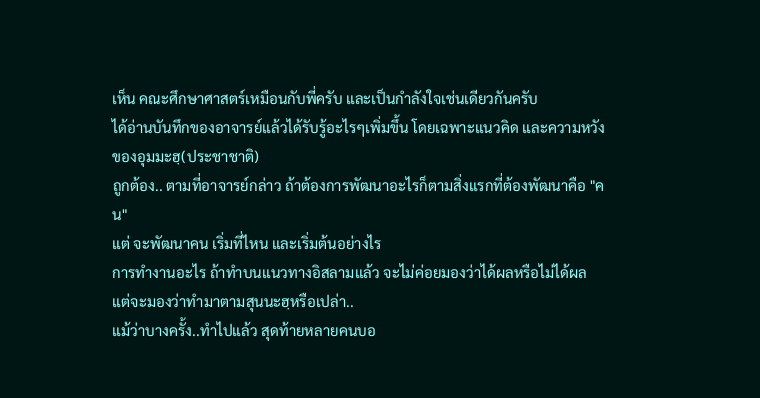เห็น คณะศึกษาศาสตร์เหมือนกับพี่ครับ และเป็นกำลังใจเช่นเดียวกันครับ
ได้อ่านบันทึกของอาจารย์แล้วได้รับรู้อะไรๆเพิ่มขึ้น โดยเฉพาะแนวคิด และความหวังของอุมมะฮฺ(ประชาชาติ)
ถูกต้อง.. ตามที่อาจารย์กล่าว ถ้าต้องการพัฒนาอะไรก็ตามสิ่งแรกที่ต้องพัฒนาคือ "คน"
แต่ จะพัฒนาคน เริ่มที่ไหน และเริ่มต้นอย่างไร
การทำงานอะไร ถ้าทำบนแนวทางอิสลามแล้ว จะไม่ค่อยมองว่าได้ผลหรือไม่ได้ผล แต่จะมองว่าทำมาตามสุนนะฮฺหรือเปล่า..
แม้ว่าบางครั้ง..ทำไปแล้ว สุดท้ายหลายคนบอ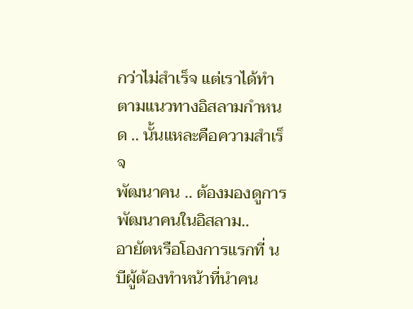กว่าไม่สำเร็จ แต่เราได้ทำตามแนวทางอิสลามกำหนด .. นั้นแหละคือความสำเร็จ
พัฒนาคน .. ต้องมองดูการพัฒนาคนในอิสลาม..
อายัตหรือโองการแรกที่ นบีผู้ต้องทำหน้าที่นำคน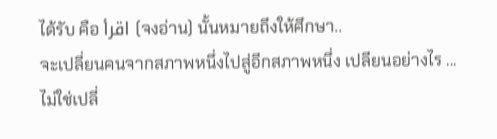ได้รับ คือ اقرأ (จงอ่าน) นั้นหมายถึงให้ศึกษา..
จะเปลี่ยนคนจากสภาพหนึ่งไปสู่อีกสภาพหนึ่ง เปลียนอย่างไร ...
ไม่ใช่เปลี่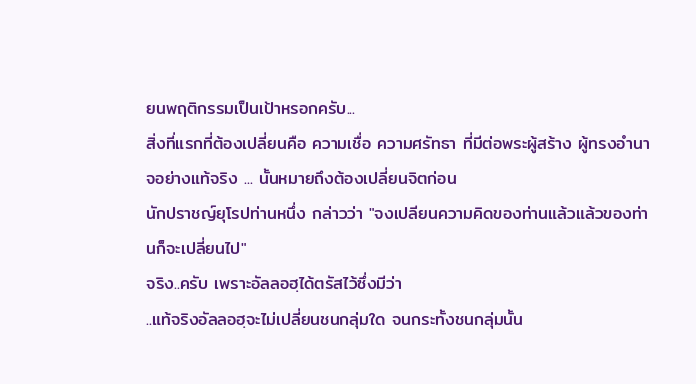ยนพฤติกรรมเป็นเป้าหรอกครับ...
สิ่งที่แรกที่ต้องเปลี่ยนคือ ความเชื่อ ความศรัทธา ที่มีต่อพระผู้สร้าง ผู้ทรงอำนาจอย่างแท้จริง ... นั้นหมายถึงต้องเปลี่ยนจิตก่อน
นักปราชญ์ยุโรปท่านหนึ่ง กล่าวว่า "จงเปลียนความคิดของท่านแล้วแล้วของท่านก็จะเปลี่ยนไป"
จริง..ครับ เพราะอัลลอฮฺได้ตรัสไว้ซึ่งมีว่า
..แท้จริงอัลลอฮฺจะไม่เปลี่ยนชนกลุ่มใด จนกระทั้งชนกลุ่มนั้น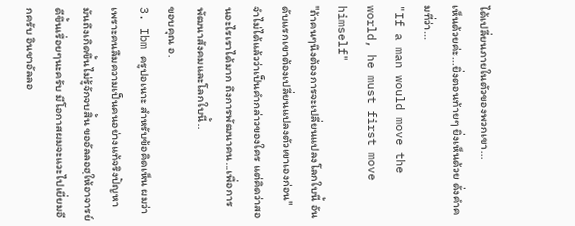ได้เปลี่ยนภายในตัวของพวกเขา...
เห็นด้วยค่ะ...ยิ่งตอนท้ายๆ ยิ่งเห็นด้วย ดั่งคำคมที่ว่า...
"If a man would move the world, he must first move himself"
"ถ้าคนๆนึงต้องการจะเปลี่ยนแปลงโลกใบนี้ อันดับแรกเขาต้องเปลี่ยนแปลงตัวเขาเองก่อน"
จำไม่ได้แล้วว่าเป็นคำกล่าวของใคร แต่คิดว่าสอนอะไรเราได้มาก ถึงการพัฒนาคน...เพื่อการพัฒนาสังคมและโลกใบนี้..
ขอบคุณ อ.
3. Ibm ครูปอเนาะ สำหรับข้อคิดเห็น ผมว่าเพราะคนลืมความเป็นคนอย่างแท้จริงปัญหามันถึงเกิดขึ้นไม่รู้จักจบสิ้น ขออัลลอฮฺให้อาจารย์ดีขึ้นเรื่อยๆนะครับ มีโอกาสผมจะแวะไปเยี่ยมอีกครับ อินชาอัลลอ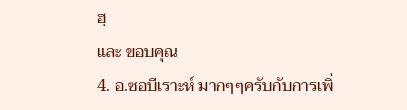ฮฺ
และ ขอบคุณ
4. อ.ซอบีเราะห์ มากๆๆครับกับการเพิ่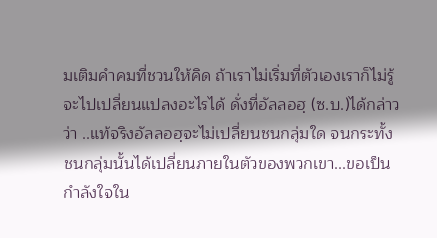มเติมคำคมที่ชวนให้คิด ถ้าเราไม่เริ่มที่ตัวเองเราก็ไม่รู้จะไปเปลี่ยนแปลงอะไรได้ ดั่งที่อัลลอฮฺ (ซ.บ.)ได้กล่าวว่า ..แท้จริงอัลลอฮฺจะไม่เปลี่ยนชนกลุ่มใด จนกระทั้งชนกลุ่มนั้นได้เปลี่ยนภายในตัวของพวกเขา...ขอเป็นกำลังใจใน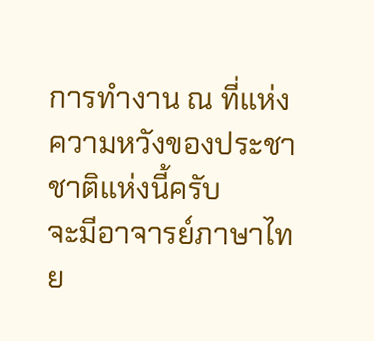การทำงาน ณ ที่แห่งความหวังของประชาชาติแห่งนี้ครับ
จะมีอาจารย์ภาษาไทย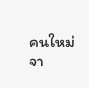คนใหม่ จา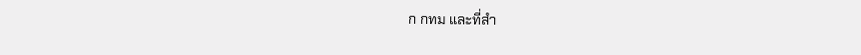ก กทม และที่สำ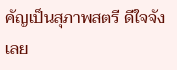คัญเป็นสุภาพสตรี ดีใจจังเลย